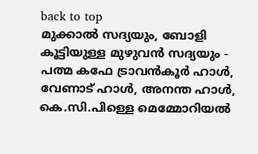back to top
മുക്കാൽ സദ്യയും, ബോളി കൂട്ടിയുള്ള മുഴുവൻ സദ്യയും - പത്മ കഫേ ട്രാവൻകൂർ ഹാൾ, വേണാട് ഹാൾ, അനന്ത ഹാൾ, കെ.സി.പിള്ളെ മെമ്മോറിയൽ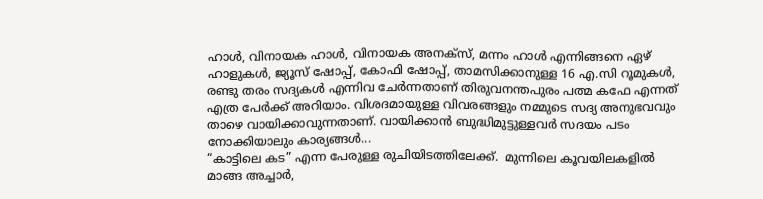ഹാൾ, വിനായക ഹാൾ, വിനായക അനക്സ്, മന്നം ഹാൾ എന്നിങ്ങനെ ഏഴ് ഹാളുകൾ, ജ്യൂസ് ഷോപ്പ്, കോഫി ഷോപ്പ്, താമസിക്കാനുള്ള 16 എ.സി റൂമുകൾ, രണ്ടു തരം സദ്യകൾ എന്നിവ ചേർന്നതാണ് തിരുവനന്തപുരം പത്മ കഫേ എന്നത് എത്ര പേർക്ക് അറിയാം. വിശദമായുള്ള വിവരങ്ങളും നമ്മുടെ സദ്യ അനുഭവവും താഴെ വായിക്കാവുന്നതാണ്. വായിക്കാൻ ബുദ്ധിമുട്ടുള്ളവർ സദയം പടം നോക്കിയാലും കാര്യങ്ങൾ...
“കാട്ടിലെ കട” എന്ന പേരുള്ള രുചിയിടത്തിലേക്ക്.  മുന്നിലെ കൂവയിലകളിൽ മാങ്ങ അച്ചാർ,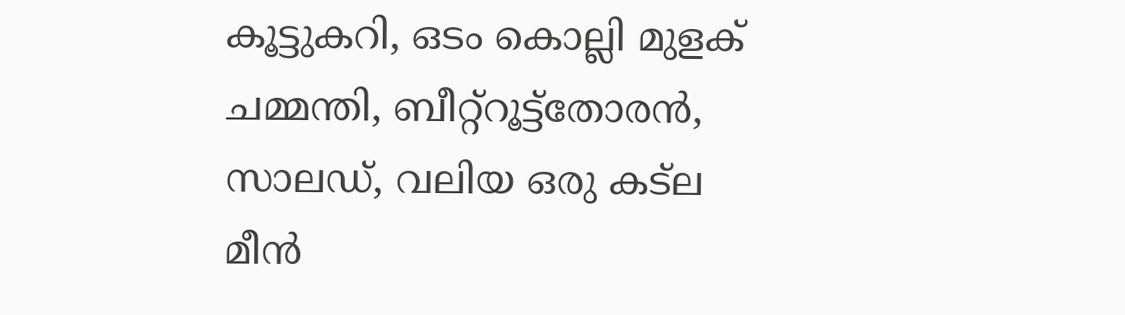കൂട്ടുകറി, ഒടം കൊല്ലി മുളക്  ചമ്മന്തി, ബീറ്റ്റൂട്ട്തോരൻ, സാലഡ്, വലിയ ഒരു കട്ല മീൻ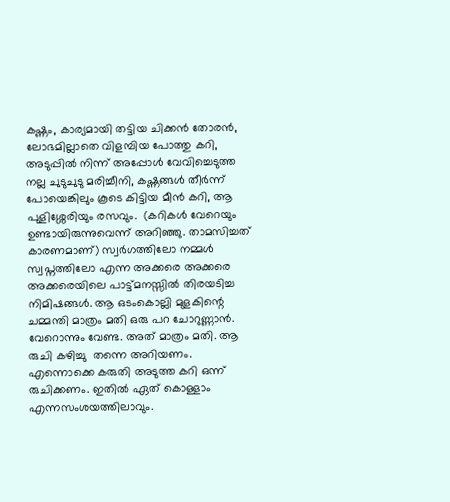കഷ്ണം, കാര്യമായി തട്ടിയ ചിക്കൻ തോരൻ, ലോഭമില്ലാതെ വിളമ്പിയ പോത്തു കറി, അടുപ്പിൽ നിന്ന് അപ്പോൾ വേവിച്ചെടുത്ത നല്ല ചുടുചുടു മരിച്ചീനി, കഷ്ണങ്ങൾ തീർന്ന് പോയെങ്കിലും കൂടെ കിട്ടിയ മീൻ കറി, ആ  പുളിശ്ശേരിയും രസവും.  (കറികൾ വേറെയും  ഉണ്ടായിരുന്നുവെന്ന് അറിഞ്ഞു. താമസിച്ചത് കാരണമാണ്) സ്വർഗത്തിലോ നമ്മൾ സ്വപ്നത്തിലോ എന്ന അക്കരെ അക്കരെ അക്കരെയിലെ പാട്ട്മനസ്സിൽ തിരയടിച്ച നിമിഷങ്ങൾ. ആ ഒടംകൊല്ലി മുളകിന്റെ ചമ്മന്തി മാത്രം മതി ഒരു പറ ചോറുണ്ണാൻ. വേറൊന്നും വേണ്ട. അത് മാത്രം മതി. ആ രുചി കഴിച്ചു  തന്നെ അറിയണം. എന്നൊക്കെ കരുതി അടുത്ത കറി ഒന്ന് രുചിക്കണം. ഇതിൽ ഏത് കൊള്ളാം എന്നസംശയത്തിലാവും.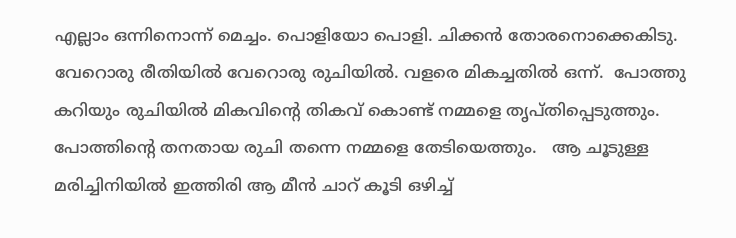എല്ലാം ഒന്നിനൊന്ന് മെച്ചം. പൊളിയോ പൊളി. ചിക്കൻ തോരനൊക്കെകിടു. വേറൊരു രീതിയിൽ വേറൊരു രുചിയിൽ. വളരെ മികച്ചതിൽ ഒന്ന്.  പോത്തു കറിയും രുചിയിൽ മികവിന്റെ തികവ് കൊണ്ട് നമ്മളെ തൃപ്തിപ്പെടുത്തും.   പോത്തിന്റെ തനതായ രുചി തന്നെ നമ്മളെ തേടിയെത്തും.   ആ ചൂടുള്ള മരിച്ചിനിയിൽ ഇത്തിരി ആ മീൻ ചാറ് കൂടി ഒഴിച്ച്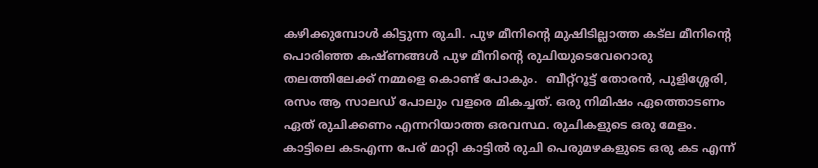കഴിക്കുമ്പോൾ കിട്ടുന്ന രുചി. പുഴ മീനിന്റെ മുഷിടില്ലാത്ത കട്ല മീനിന്റെ പൊരിഞ്ഞ കഷ്ണങ്ങൾ പുഴ മീനിന്റെ രുചിയുടെവേറൊരു തലത്തിലേക്ക് നമ്മളെ കൊണ്ട് പോകും.  ബീറ്റ്റൂട്ട് തോരൻ, പുളിശ്ശേരി, രസം ആ സാലഡ് പോലും വളരെ മികച്ചത്. ഒരു നിമിഷം ഏത്തൊടണം ഏത് രുചിക്കണം എന്നറിയാത്ത ഒരവസ്ഥ. രുചികളുടെ ഒരു മേളം. കാട്ടിലെ കടഎന്ന പേര് മാറ്റി കാട്ടിൽ രുചി പെരുമഴകളുടെ ഒരു കട എന്ന്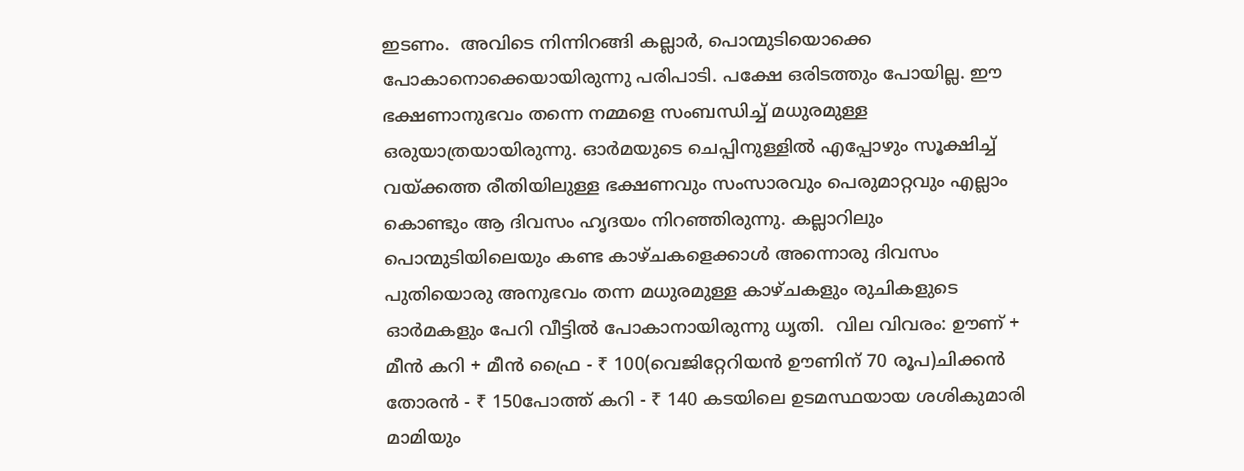ഇടണം.  അവിടെ നിന്നിറങ്ങി കല്ലാർ, പൊന്മുടിയൊക്കെ പോകാനൊക്കെയായിരുന്നു പരിപാടി. പക്ഷേ ഒരിടത്തും പോയില്ല. ഈ ഭക്ഷണാനുഭവം തന്നെ നമ്മളെ സംബന്ധിച്ച് മധുരമുള്ള ഒരുയാത്രയായിരുന്നു. ഓർമയുടെ ചെപ്പിനുള്ളിൽ എപ്പോഴും സൂക്ഷിച്ച് വയ്ക്കത്ത രീതിയിലുള്ള ഭക്ഷണവും സംസാരവും പെരുമാറ്റവും എല്ലാം കൊണ്ടും ആ ദിവസം ഹൃദയം നിറഞ്ഞിരുന്നു. കല്ലാറിലും പൊന്മുടിയിലെയും കണ്ട കാഴ്ചകളെക്കാൾ അന്നൊരു ദിവസം പുതിയൊരു അനുഭവം തന്ന മധുരമുള്ള കാഴ്ചകളും രുചികളുടെ ഓർമകളും പേറി വീട്ടിൽ പോകാനായിരുന്നു ധൃതി.  വില വിവരം: ഊണ് + മീൻ കറി + മീൻ ഫ്രൈ - ₹ 100(വെജിറ്റേറിയൻ ഊണിന് 70 രൂപ)ചിക്കൻ തോരൻ - ₹ 150പോത്ത് കറി - ₹ 140 കടയിലെ ഉടമസ്ഥയായ ശശികുമാരി മാമിയും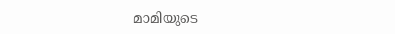മാമിയുടെ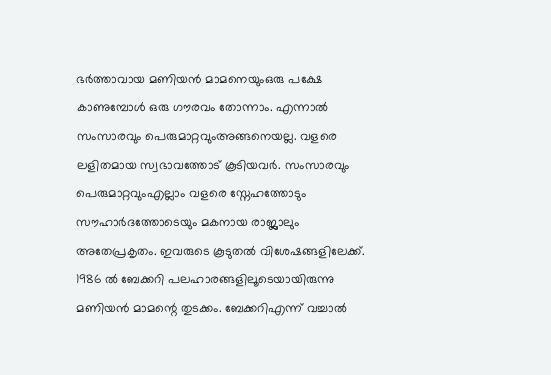ഭർത്താവായ മണിയൻ മാമനെയുംഒരു പക്ഷേ കാണുമ്പോൾ ഒരു ഗൗരവം തോന്നാം. എന്നാൽ സംസാരവും പെരുമാറ്റവുംഅങ്ങനെയല്ല. വളരെ ലളിതമായ സ്വഭാവത്തോട് കൂടിയവർ. സംസാരവും പെരുമാറ്റവുംഎല്ലാം വളരെ സ്നേഹത്തോടും സൗഹാർദത്തോടെയും മകനായ രാജ്ലാലും അതേപ്രകൃതം. ഇവരുടെ കൂടുതൽ വിശേഷങ്ങളിലേക്ക്.  1986 ൽ ബേക്കറി പലഹാരങ്ങളിലൂടെയായിരുന്നു മണിയൻ മാമന്റെ തുടക്കം. ബേക്കറിഎന്ന് വച്ചാൽ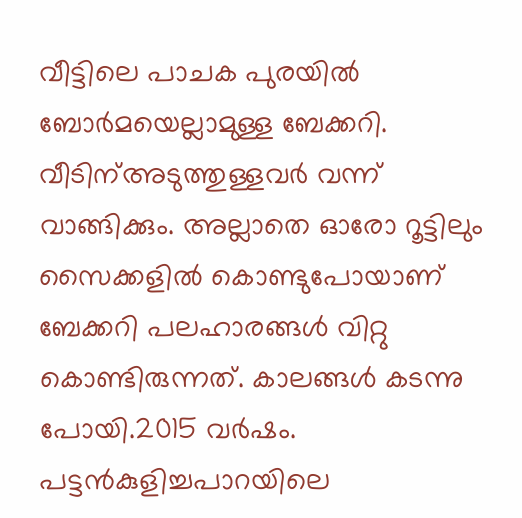വീട്ടിലെ പാചക പുരയിൽ ബോർമയെല്ലാമുള്ള ബേക്കറി. വീടിന്അടുത്തുള്ളവർ വന്ന് വാങ്ങിക്കും. അല്ലാതെ ഓരോ റൂട്ടിലും സൈക്കളിൽ കൊണ്ടുപോയാണ്  ബേക്കറി പലഹാരങ്ങൾ വിറ്റു കൊണ്ടിരുന്നത്. കാലങ്ങൾ കടന്നു പോയി.2015 വർഷം. പട്ടൻകുളിച്ചപാറയിലെ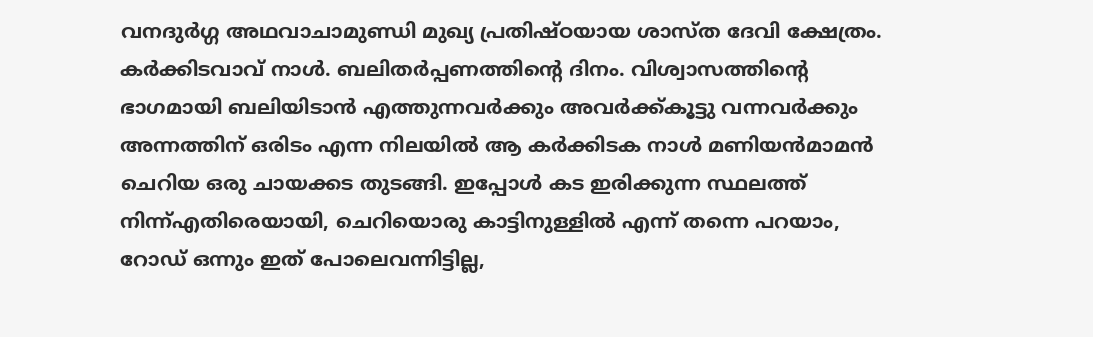വനദുർഗ്ഗ അഥവാചാമുണ്ഡി മുഖ്യ പ്രതിഷ്ഠയായ ശാസ്ത ദേവി ക്ഷേത്രം. കർക്കിടവാവ് നാൾ. ബലിതർപ്പണത്തിന്റെ ദിനം. വിശ്വാസത്തിന്റെ ഭാഗമായി ബലിയിടാൻ എത്തുന്നവർക്കും അവർക്ക്കൂട്ടു വന്നവർക്കും അന്നത്തിന് ഒരിടം എന്ന നിലയിൽ ആ കർക്കിടക നാൾ മണിയൻമാമൻ ചെറിയ ഒരു ചായക്കട തുടങ്ങി. ഇപ്പോൾ കട ഇരിക്കുന്ന സ്ഥലത്ത് നിന്ന്എതിരെയായി, ചെറിയൊരു കാട്ടിനുള്ളിൽ എന്ന് തന്നെ പറയാം, റോഡ് ഒന്നും ഇത് പോലെവന്നിട്ടില്ല,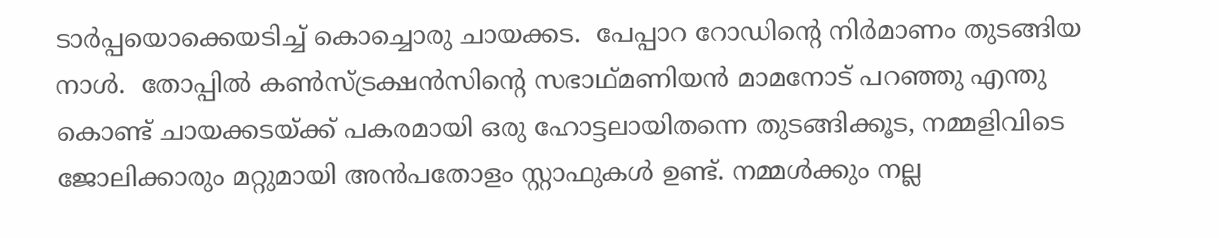ടാർപ്പയൊക്കെയടിച്ച് കൊച്ചൊരു ചായക്കട.  പേപ്പാറ റോഡിന്റെ നിർമാണം തുടങ്ങിയ നാൾ.  തോപ്പിൽ കൺസ്ട്രക്ഷൻസിന്റെ സഭാഥ്മണിയൻ മാമനോട് പറഞ്ഞു എന്തു കൊണ്ട് ചായക്കടയ്ക്ക് പകരമായി ഒരു ഹോട്ടലായിതന്നെ തുടങ്ങിക്കൂട, നമ്മളിവിടെ ജോലിക്കാരും മറ്റുമായി അൻപതോളം സ്റ്റാഫുകൾ ഉണ്ട്. നമ്മൾക്കും നല്ല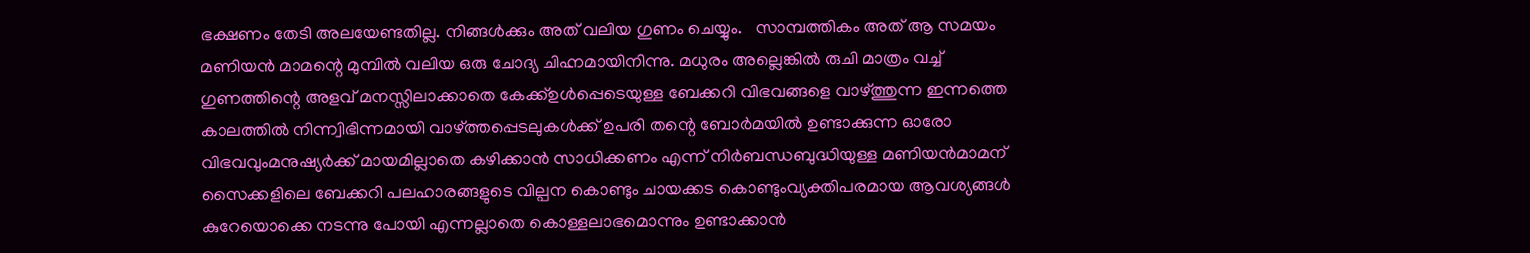ഭക്ഷണം തേടി അലയേണ്ടതില്ല. നിങ്ങൾക്കും അത് വലിയ ഗുണം ചെയ്യും.   സാമ്പത്തികം അത് ആ സമയം മണിയൻ മാമന്റെ മുമ്പിൽ വലിയ ഒരു ചോദ്യ ചിഹ്നമായിനിന്നു. മധുരം അല്ലെങ്കിൽ രുചി മാത്രം വച്ച് ഗുണത്തിന്റെ അളവ് മനസ്സിലാക്കാതെ കേക്ക്ഉൾപ്പെടെയുള്ള ബേക്കറി വിഭവങ്ങളെ വാഴ്ത്തുന്ന ഇന്നത്തെ കാലത്തിൽ നിന്ന്വിഭിന്നമായി വാഴ്ത്തപ്പെടലുകൾക്ക് ഉപരി തന്റെ ബോർമയിൽ ഉണ്ടാക്കുന്ന ഓരോ വിഭവവുംമനുഷ്യർക്ക് മായമില്ലാതെ കഴിക്കാൻ സാധിക്കണം എന്ന് നിർബന്ധബുദ്ധിയുള്ള മണിയൻമാമന് സൈക്കളിലെ ബേക്കറി പലഹാരങ്ങളുടെ വില്പന കൊണ്ടും ചായക്കട കൊണ്ടുംവ്യക്തിപരമായ ആവശ്യങ്ങൾ കുറേയൊക്കെ നടന്നു പോയി എന്നല്ലാതെ കൊള്ളലാഭമൊന്നും ഉണ്ടാക്കാൻ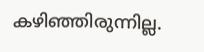കഴിഞ്ഞിരുന്നില്ല.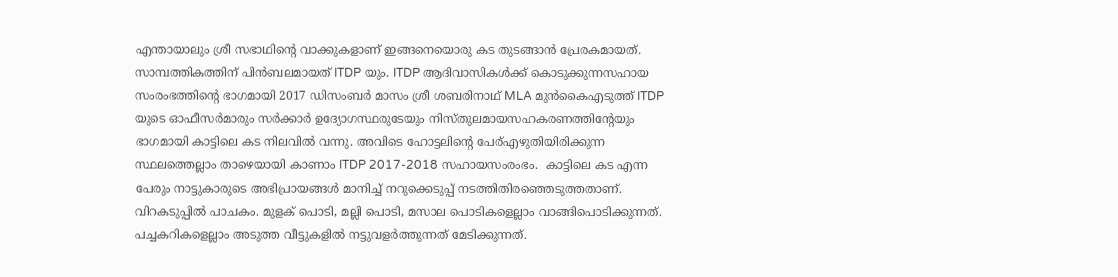എന്തായാലും ശ്രീ സഭാഥിന്റെ വാക്കുകളാണ് ഇങ്ങനെയൊരു കട തുടങ്ങാൻ പ്രേരകമായത്. സാമ്പത്തികത്തിന് പിൻബലമായത് ITDP യും. ITDP ആദിവാസികൾക്ക് കൊടുക്കുന്നസഹായ സംരംഭത്തിന്റെ ഭാഗമായി 2017 ഡിസംബർ മാസം ശ്രീ ശബരിനാഥ് MLA മുൻകൈഎടുത്ത് ITDP യുടെ ഓഫീസർമാരും സർക്കാർ ഉദ്യോഗസ്ഥരുടേയും നിസ്തുലമായസഹകരണത്തിന്റേയും ഭാഗമായി കാട്ടിലെ കട നിലവിൽ വന്നു. അവിടെ ഹോട്ടലിന്റെ പേര്എഴുതിയിരിക്കുന്ന സ്ഥലത്തെല്ലാം താഴെയായി കാണാം ITDP 2017-2018 സഹായസംരംഭം.  കാട്ടിലെ കട എന്ന പേരും നാട്ടുകാരുടെ അഭിപ്രായങ്ങൾ മാനിച്ച് നറുക്കെടുപ്പ് നടത്തിതിരഞ്ഞെടുത്തതാണ്. വിറകടുപ്പിൽ പാചകം. മുളക് പൊടി, മല്ലി പൊടി, മസാല പൊടികളെല്ലാം വാങ്ങിപൊടിക്കുന്നത്. പച്ചകറികളെല്ലാം അടുത്ത വീട്ടുകളിൽ നട്ടുവളർത്തുന്നത് മേടിക്കുന്നത്.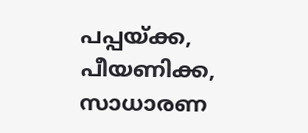പപ്പയ്ക്ക, പീയണിക്ക,  സാധാരണ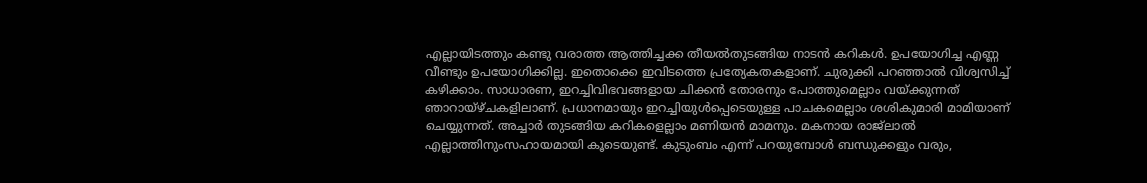എല്ലായിടത്തും കണ്ടു വരാത്ത ആത്തിച്ചക്ക തീയൽതുടങ്ങിയ നാടൻ കറികൾ. ഉപയോഗിച്ച എണ്ണ വീണ്ടും ഉപയോഗിക്കില്ല. ഇതൊക്കെ ഇവിടത്തെ പ്രത്യേകതകളാണ്. ചുരുക്കി പറഞ്ഞാൽ വിശ്വസിച്ച് കഴിക്കാം. സാധാരണ, ഇറച്ചിവിഭവങ്ങളായ ചിക്കൻ തോരനും പോത്തുമെല്ലാം വയ്ക്കുന്നത് ഞാറായ്ഴ്ചകളിലാണ്. പ്രധാനമായും ഇറച്ചിയുൾപ്പെടെയുള്ള പാചകമെല്ലാം ശശികുമാരി മാമിയാണ് ചെയ്യുന്നത്. അച്ചാർ തുടങ്ങിയ കറികളെല്ലാം മണിയൻ മാമനും. മകനായ രാജ്ലാൽ എല്ലാത്തിനുംസഹായമായി കൂടെയുണ്ട്. കുടുംബം എന്ന് പറയുമ്പോൾ ബന്ധുക്കളും വരും,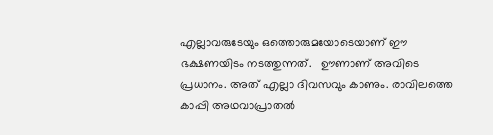എല്ലാവരുടേയും ഒത്തൊരുമയോടെയാണ് ഈ ഭക്ഷണയിടം നടത്തുന്നത്.   ഊണാണ് അവിടെ പ്രധാനം. അത് എല്ലാ ദിവസവും കാണും. രാവിലത്തെ കാപ്പി അഥവാപ്രാതൽ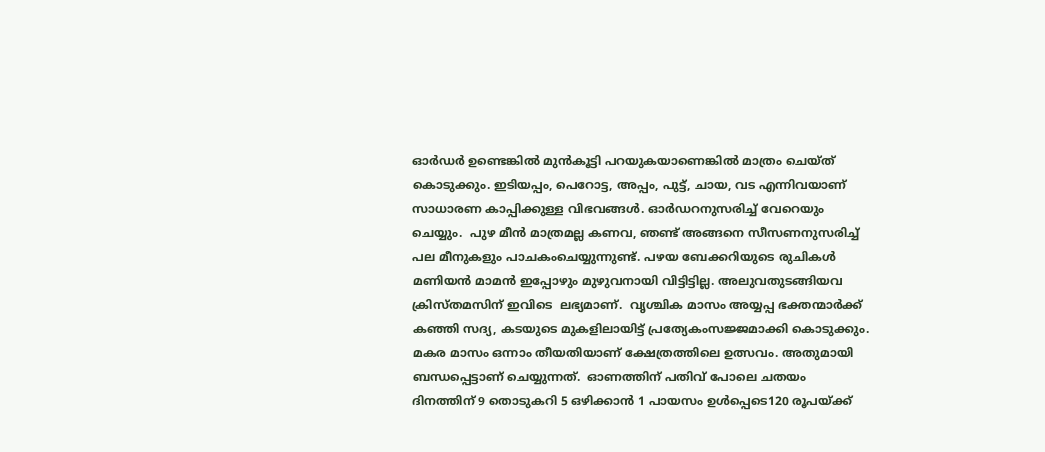ഓർഡർ ഉണ്ടെങ്കിൽ മുൻകൂട്ടി പറയുകയാണെങ്കിൽ മാത്രം ചെയ്ത് കൊടുക്കും. ഇടിയപ്പം, പെറോട്ട, അപ്പം, പുട്ട്, ചായ, വട എന്നിവയാണ് സാധാരണ കാപ്പിക്കുള്ള വിഭവങ്ങൾ. ഓർഡറനുസരിച്ച് വേറെയും ചെയ്യും.  പുഴ മീൻ മാത്രമല്ല കണവ, ഞണ്ട് അങ്ങനെ സീസണനുസരിച്ച് പല മീനുകളും പാചകംചെയ്യുന്നുണ്ട്. പഴയ ബേക്കറിയുടെ രുചികൾ മണിയൻ മാമൻ ഇപ്പോഴും മുഴുവനായി വിട്ടിട്ടില്ല. അലുവതുടങ്ങിയവ ക്രിസ്തമസിന് ഇവിടെ  ലഭ്യമാണ്.  വൃശ്ചിക മാസം അയ്യപ്പ ഭക്തന്മാർക്ക് കഞ്ഞി സദ്യ, കടയുടെ മുകളിലായിട്ട് പ്രത്യേകംസജ്ജമാക്കി കൊടുക്കും. മകര മാസം ഒന്നാം തീയതിയാണ് ക്ഷേത്രത്തിലെ ഉത്സവം. അതുമായി ബന്ധപ്പെട്ടാണ് ചെയ്യുന്നത്.  ഓണത്തിന് പതിവ് പോലെ ചതയം ദിനത്തിന് 9 തൊടുകറി 5 ഒഴിക്കാൻ 1 പായസം ഉൾപ്പെടെ120 രൂപയ്ക്ക്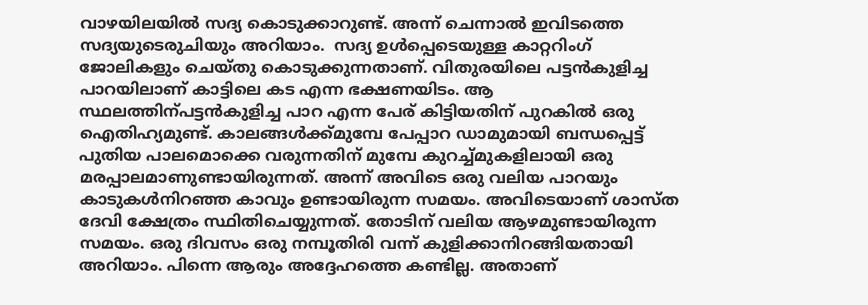വാഴയിലയിൽ സദ്യ കൊടുക്കാറുണ്ട്. അന്ന് ചെന്നാൽ ഇവിടത്തെ സദ്യയുടെരുചിയും അറിയാം.  സദ്യ ഉൾപ്പെടെയുള്ള കാറ്ററിംഗ് ജോലികളും ചെയ്തു കൊടുക്കുന്നതാണ്. വിതുരയിലെ പട്ടൻകുളിച്ച പാറയിലാണ് കാട്ടിലെ കട എന്ന ഭക്ഷണയിടം. ആ സ്ഥലത്തിന്പട്ടൻകുളിച്ച പാറ എന്ന പേര് കിട്ടിയതിന് പുറകിൽ ഒരു ഐതിഹ്യമുണ്ട്. കാലങ്ങൾക്ക്മുമ്പേ പേപ്പാറ ഡാമുമായി ബന്ധപ്പെട്ട് പുതിയ പാലമൊക്കെ വരുന്നതിന് മുമ്പേ കുറച്ച്മുകളിലായി ഒരു മരപ്പാലമാണുണ്ടായിരുന്നത്. അന്ന് അവിടെ ഒരു വലിയ പാറയും കാടുകൾനിറഞ്ഞ കാവും ഉണ്ടായിരുന്ന സമയം. അവിടെയാണ് ശാസ്ത ദേവി ക്ഷേത്രം സ്ഥിതിചെയ്യുന്നത്. തോടിന് വലിയ ആഴമുണ്ടായിരുന്ന സമയം. ഒരു ദിവസം ഒരു നമ്പൂതിരി വന്ന് കുളിക്കാനിറങ്ങിയതായി അറിയാം. പിന്നെ ആരും അദ്ദേഹത്തെ കണ്ടില്ല. അതാണ്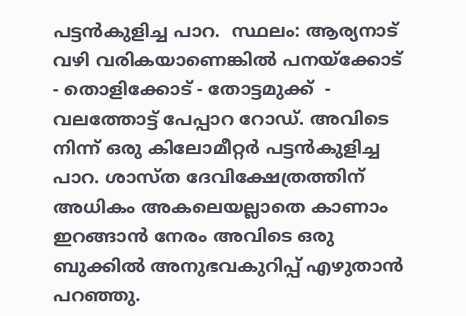പട്ടൻകുളിച്ച പാറ.  സ്ഥലം: ആര്യനാട് വഴി വരികയാണെങ്കിൽ പനയ്ക്കോട് - തൊളിക്കോട് - തോട്ടമുക്ക്  - വലത്തോട്ട് പേപ്പാറ റോഡ്. അവിടെ നിന്ന് ഒരു കിലോമീറ്റർ പട്ടൻകുളിച്ച പാറ. ശാസ്ത ദേവിക്ഷേത്രത്തിന് അധികം അകലെയല്ലാതെ കാണാം ഇറങ്ങാൻ നേരം അവിടെ ഒരു ബുക്കിൽ അനുഭവകുറിപ്പ് എഴുതാൻ പറഞ്ഞു.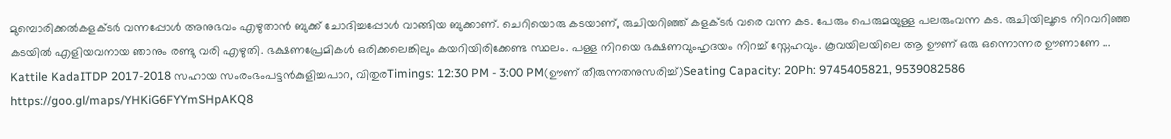മുമ്പൊരിക്കൽകളക്ടർ വന്നപ്പോൾ അനുഭവം എഴുതാൻ ബുക്ക് ചോദിച്ചപ്പോൾ വാങ്ങിയ ബുക്കാണ്. ചെറിയൊരു കടയാണ്, രുചിയറിഞ്ഞ് കളക്ടർ വരെ വന്ന കട. പേരും പെരുമയുള്ള പലരുംവന്ന കട. രുചിയിലൂടെ നിറവറിഞ്ഞ കടയിൽ എളിയവനായ ഞാനും രണ്ടു വരി എഴുതി. ഭക്ഷണപ്രേമികൾ ഒരിക്കലെങ്കിലും കയറിയിരിക്കേണ്ട സ്ഥലം. പള്ള നിറയെ ഭക്ഷണവുംഹൃദയം നിറച്ച് സ്നേഹവും. കൂവയിലയിലെ ആ ഊണ് ഒരു ഒന്നൊന്നര ഊണാണേ ... Kattile KadaITDP 2017-2018 സഹായ സംരംഭംപട്ടൻകുളിച്ചപാറ, വിതുരTimings: 12:30 PM - 3:00 PM(ഊണ് തീരുന്നതനുസരിച്ച്)Seating Capacity: 20Ph: 9745405821, 9539082586 https://goo.gl/maps/YHKiG6FYYmSHpAKQ8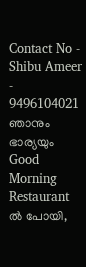Contact No - Shibu Ameer - 9496104021 ഞാനും ഭാര്യയും Good Morning Restaurant ൽ പോയി,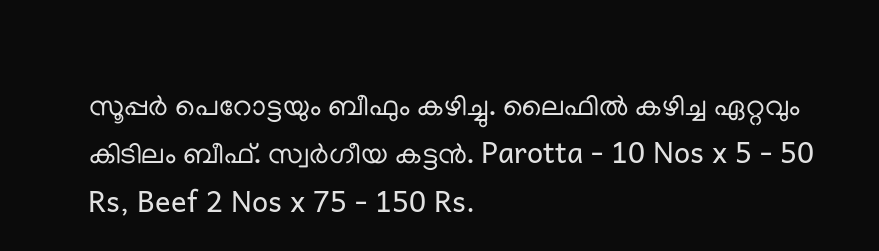സൂപ്പർ പെറോട്ടയും ബീഫും കഴിച്ചു. ലൈഫിൽ കഴിച്ച ഏറ്റവും കിടിലം ബീഫ്. സ്വർഗീയ കട്ടൻ. Parotta - 10 Nos x 5 - 50 Rs, Beef 2 Nos x 75 - 150 Rs.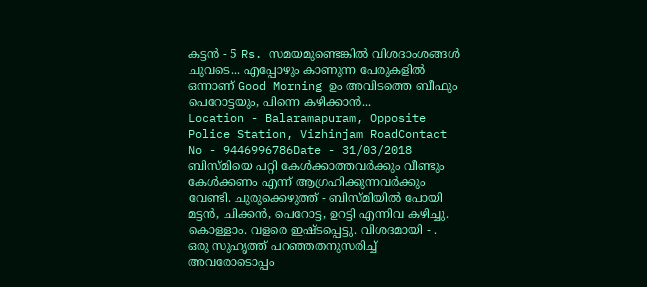കട്ടൻ - 5 Rs. സമയമുണ്ടെങ്കിൽ വിശദാംശങ്ങൾ ചുവടെ... എപ്പോഴും കാണുന്ന പേരുകളിൽ ഒന്നാണ് Good Morning ഉം അവിടത്തെ ബീഫും പെറോട്ടയും, പിന്നെ കഴിക്കാൻ...
Location - Balaramapuram, Opposite Police Station, Vizhinjam RoadContact No - 9446996786Date - 31/03/2018 ബിസ്മിയെ പറ്റി കേൾക്കാത്തവർക്കും വീണ്ടും കേൾക്കണം എന്ന് ആഗ്രഹിക്കുന്നവർക്കും വേണ്ടി. ചുരുക്കെഴുത്ത് - ബിസ്മിയിൽ പോയി മട്ടൻ, ചിക്കൻ, പെറോട്ട, ഉറട്ടി എന്നിവ കഴിച്ചു. കൊള്ളാം. വളരെ ഇഷ്ടപ്പെട്ടു. വിശദമായി - . ഒരു സുഹൃത്ത് പറഞ്ഞതനുസരിച്ച് അവരോടൊപ്പം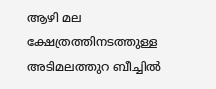ആഴി മല ക്ഷേത്രത്തിനടത്തുള്ള അടിമലത്തുറ ബീച്ചിൽ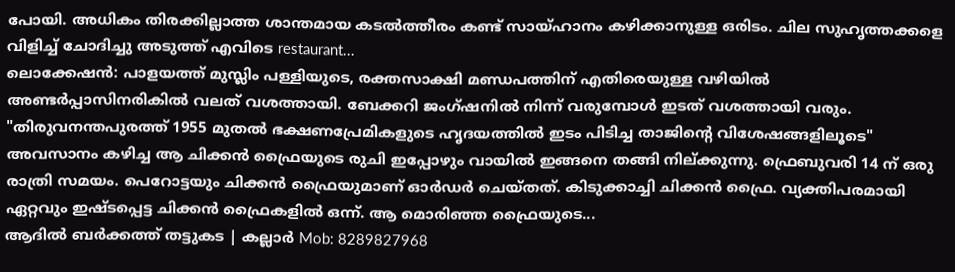പോയി. അധികം തിരക്കില്ലാത്ത ശാന്തമായ കടൽത്തീരം കണ്ട് സായ്ഹാനം കഴിക്കാനുള്ള ഒരിടം. ചില സുഹൃത്തക്കളെ വിളിച്ച് ചോദിച്ചു അടുത്ത് എവിടെ restaurant...
ലൊക്കേഷൻ: പാളയത്ത് മുസ്ലിം പള്ളിയുടെ, രക്തസാക്ഷി മണ്ഡപത്തിന് എതിരെയുള്ള വഴിയിൽ അണ്ടർപ്പാസിനരികിൽ വലത് വശത്തായി. ബേക്കറി ജംഗ്ഷനിൽ നിന്ന് വരുമ്പോൾ ഇടത് വശത്തായി വരും. "തിരുവനന്തപുരത്ത് 1955 മുതൽ ഭക്ഷണപ്രേമികളുടെ ഹൃദയത്തിൽ ഇടം പിടിച്ച താജിന്റെ വിശേഷങ്ങളിലൂടെ" അവസാനം കഴിച്ച ആ ചിക്കൻ ഫ്രൈയുടെ രുചി ഇപ്പോഴും വായിൽ ഇങ്ങനെ തങ്ങി നില്ക്കുന്നു. ഫ്രെബുവരി 14 ന് ഒരു രാത്രി സമയം. പെറോട്ടയും ചിക്കൻ ഫ്രൈയുമാണ് ഓർഡർ ചെയ്തത്. കിടുക്കാച്ചി ചിക്കൻ ഫ്രൈ. വ്യക്തിപരമായി ഏറ്റവും ഇഷ്ടപ്പെട്ട ചിക്കൻ ഫ്രൈകളിൽ ഒന്ന്. ആ മൊരിഞ്ഞ ഫ്രൈയുടെ...
ആദിൽ ബർക്കത്ത് തട്ടുകട | കല്ലാർ Mob: 8289827968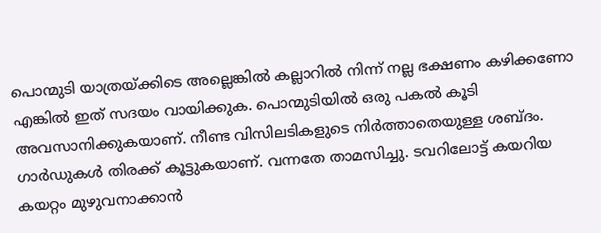പൊന്മുടി യാത്രയ്ക്കിടെ അല്ലെങ്കിൽ കല്ലാറിൽ നിന്ന് നല്ല ഭക്ഷണം കഴിക്കണോ എങ്കിൽ ഇത് സദയം വായിക്കുക. പൊന്മുടിയിൽ ഒരു പകൽ കൂടി അവസാനിക്കുകയാണ്. നീണ്ട വിസിലടികളുടെ നിർത്താതെയുള്ള ശബ്ദം. ഗാർഡുകൾ തിരക്ക് കൂട്ടുകയാണ്. വന്നതേ താമസിച്ചു. ടവറിലോട്ട് കയറിയ കയറ്റം മുഴുവനാക്കാൻ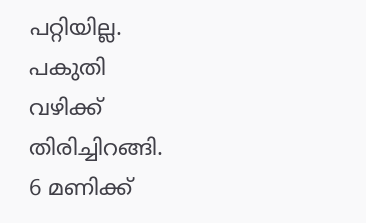പറ്റിയില്ല. പകുതി വഴിക്ക് തിരിച്ചിറങ്ങി. 6 മണിക്ക്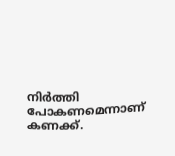നിർത്തി പോകണമെന്നാണ് കണക്ക്.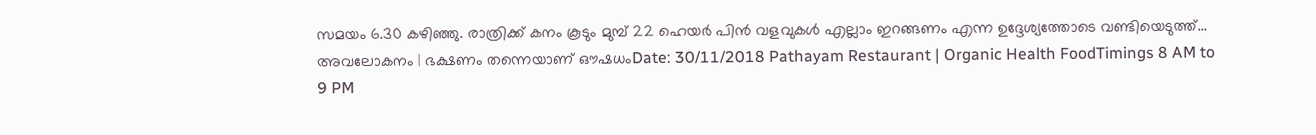സമയം 6.30 കഴിഞ്ഞു. രാത്രിക്ക് കനം കൂടും മുമ്പ് 22 ഹെയർ പിൻ വളവുകൾ എല്ലാം ഇറങ്ങണം എന്ന ഉദ്ദേശ്യത്തോടെ വണ്ടിയെടുത്ത്...
അവലോകനം | ഭക്ഷണം തന്നെയാണ് ഔഷധംDate: 30/11/2018 Pathayam Restaurant | Organic Health FoodTimings 8 AM to 9 PM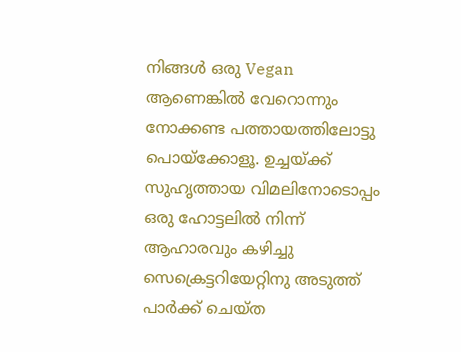നിങ്ങൾ ഒരു Vegan ആണെങ്കിൽ വേറൊന്നും നോക്കണ്ട പത്തായത്തിലോട്ടു പൊയ്ക്കോളൂ. ഉച്ചയ്ക്ക് സുഹൃത്തായ വിമലിനോടൊപ്പം ഒരു ഹോട്ടലിൽ നിന്ന് ആഹാരവും കഴിച്ചു സെക്രെട്ടറിയേറ്റിനു അടുത്ത് പാർക്ക് ചെയ്ത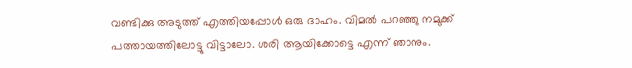വണ്ടിക്കു അടുത്ത് എത്തിയപ്പോൾ ഒരു ദാഹം. വിമൽ പറഞ്ഞു നമുക്ക് പത്തായത്തിലോട്ടു വിട്ടാലോ. ശരി ആയിക്കോട്ടെ എന്ന് ഞാനും.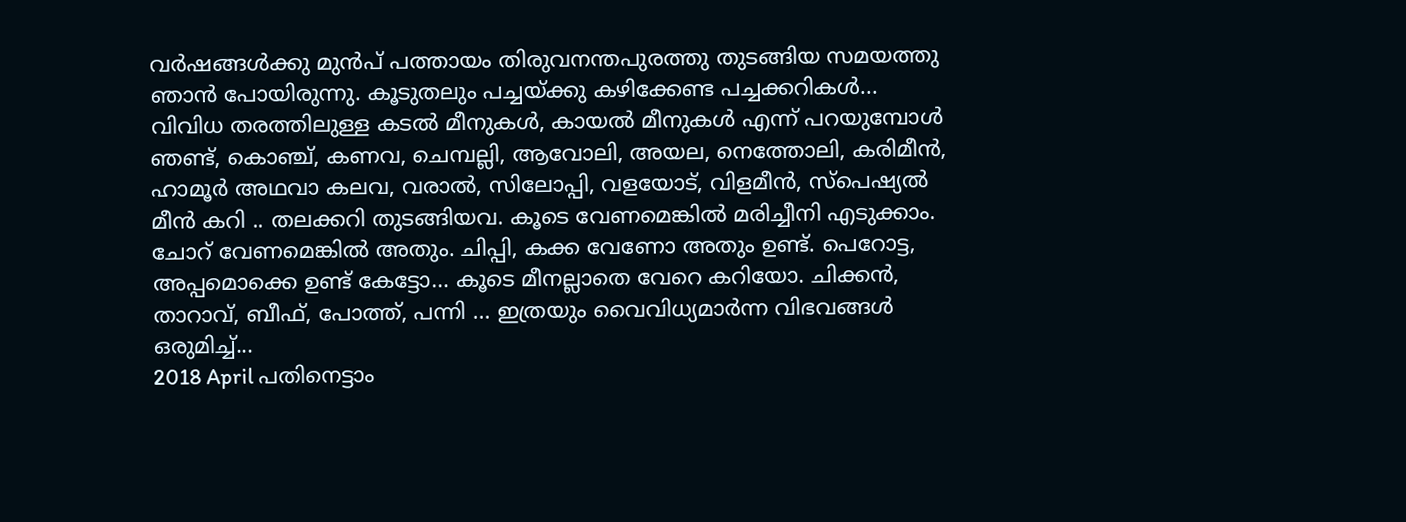വർഷങ്ങൾക്കു മുൻപ് പത്തായം തിരുവനന്തപുരത്തു തുടങ്ങിയ സമയത്തു ഞാൻ പോയിരുന്നു. കൂടുതലും പച്ചയ്ക്കു കഴിക്കേണ്ട പച്ചക്കറികൾ...
വിവിധ തരത്തിലുള്ള കടൽ മീനുകൾ, കായൽ മീനുകൾ എന്ന് പറയുമ്പോൾ ഞണ്ട്, കൊഞ്ച്, കണവ, ചെമ്പല്ലി, ആവോലി, അയല, നെത്തോലി, കരിമീൻ, ഹാമൂർ അഥവാ കലവ, വരാൽ, സിലോപ്പി, വളയോട്, വിളമീൻ, സ്പെഷ്യൽ മീൻ കറി .. തലക്കറി തുടങ്ങിയവ. കൂടെ വേണമെങ്കിൽ മരിച്ചീനി എടുക്കാം. ചോറ് വേണമെങ്കിൽ അതും. ചിപ്പി, കക്ക വേണോ അതും ഉണ്ട്. പെറോട്ട, അപ്പമൊക്കെ ഉണ്ട് കേട്ടോ… കൂടെ മീനല്ലാതെ വേറെ കറിയോ. ചിക്കൻ, താറാവ്, ബീഫ്, പോത്ത്, പന്നി … ഇത്രയും വൈവിധ്യമാർന്ന വിഭവങ്ങൾ ഒരുമിച്ച്...
2018 April പതിനെട്ടാം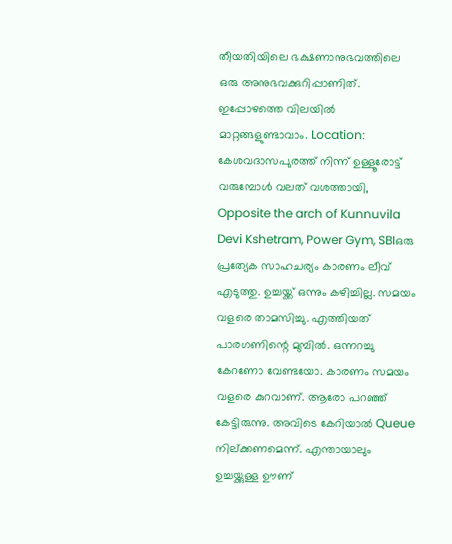തീയതിയിലെ ഭക്ഷണാനുഭവത്തിലെ ഒരു അനുഭവക്കുറിപ്പാണിത്‌. ഇപ്പോഴത്തെ വിലയിൽ മാറ്റങ്ങളുണ്ടാവാം. Location: കേശവദാസപുരത്ത് നിന്ന് ഉള്ളൂരോട്ട് വരുമ്പോൾ വലത് വശത്തായി, Opposite the arch of Kunnuvila Devi Kshetram, Power Gym, SBIഒരു പ്രത്യേക സാഹചര്യം കാരണം ലീവ് എടുത്തു. ഉച്ചയ്ക്ക് ഒന്നും കഴിച്ചില്ല. സമയം വളരെ താമസിച്ചു. എത്തിയത് പാരഗണിന്റെ മുമ്പിൽ. ഒന്നറച്ചു കേറണോ വേണ്ടയോ. കാരണം സമയം വളരെ കുറവാണ്. ആരോ പറഞ്ഞ് കേട്ടിരുന്നു. അവിടെ കേറിയാൽ Queue നില്ക്കണമെന്ന്. എന്തായാലും ഉച്ചയ്ക്കുള്ള ഊണ്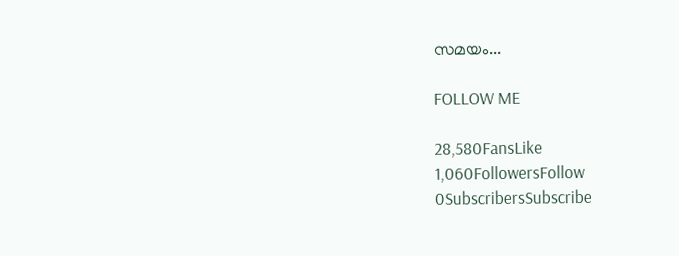സമയം...

FOLLOW ME

28,580FansLike
1,060FollowersFollow
0SubscribersSubscribe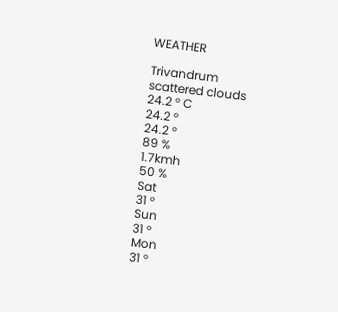WEATHER

Trivandrum
scattered clouds
24.2 ° C
24.2 °
24.2 °
89 %
1.7kmh
50 %
Sat
31 °
Sun
31 °
Mon
31 °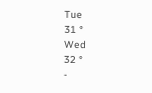Tue
31 °
Wed
32 °
-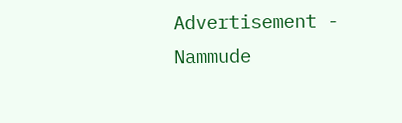Advertisement -
Nammude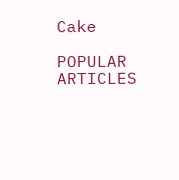Cake

POPULAR ARTICLES